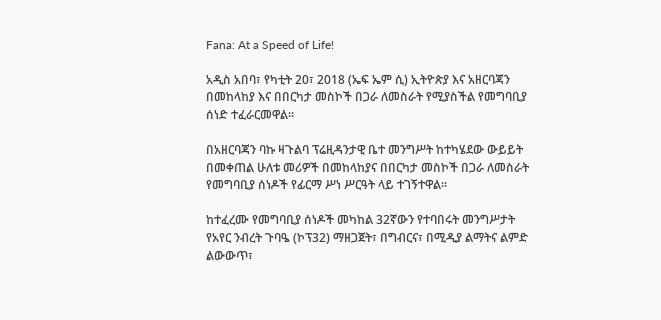Fana: At a Speed of Life!

አዲስ አበባ፣ የካቲት 20፣ 2018 (ኤፍ ኤም ሲ) ኢትዮጵያ እና አዘርባጃን በመከላከያ እና በበርካታ መስኮች በጋራ ለመስራት የሚያስችል የመግባቢያ ሰነድ ተፈራርመዋል፡፡

በአዘርባጃን ባኩ ዛጉልባ ፕሬዚዳንታዊ ቤተ መንግሥት ከተካሄደው ውይይት በመቀጠል ሁለቱ መሪዎች በመከላከያና በበርካታ መስኮች በጋራ ለመስራት የመግባቢያ ሰነዶች የፊርማ ሥነ ሥርዓት ላይ ተገኝተዋል።

ከተፈረሙ የመግባቢያ ሰነዶች መካከል 32ኛውን የተባበሩት መንግሥታት የአየር ንብረት ጉባዔ (ኮፕ32) ማዘጋጀት፣ በግብርና፣ በሚዲያ ልማትና ልምድ ልውውጥ፣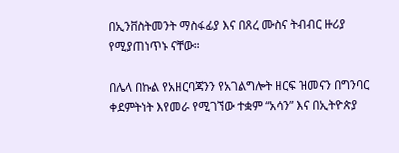በኢንቨስትመንት ማስፋፊያ እና በጸረ ሙስና ትብብር ዙሪያ የሚያጠነጥኑ ናቸው።

በሌላ በኩል የአዘርባጃንን የአገልግሎት ዘርፍ ዝመናን በግንባር ቀደምትነት እየመራ የሚገኘው ተቋም “አሳን” እና በኢትዮጵያ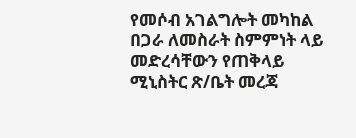የመሶብ አገልግሎት መካከል በጋራ ለመስራት ስምምነት ላይ መድረሳቸውን የጠቅላይ ሚኒስትር ጽ/ቤት መረጃ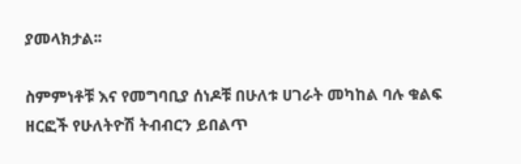ያመላክታል፡፡

ስምምነቶቹ እና የመግባቢያ ሰነዶቹ በሁለቱ ሀገራት መካከል ባሉ ቁልፍ ዘርፎች የሁለትዮሽ ትብብርን ይበልጥ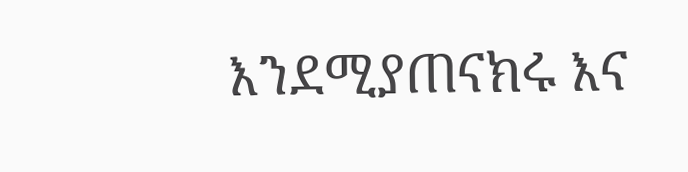እንደሚያጠናክሩ እና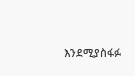እንደሚያስፋፉ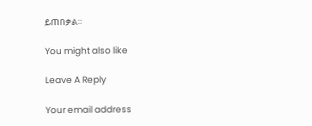ይጠበቃል።

You might also like

Leave A Reply

Your email address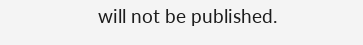will not be published.